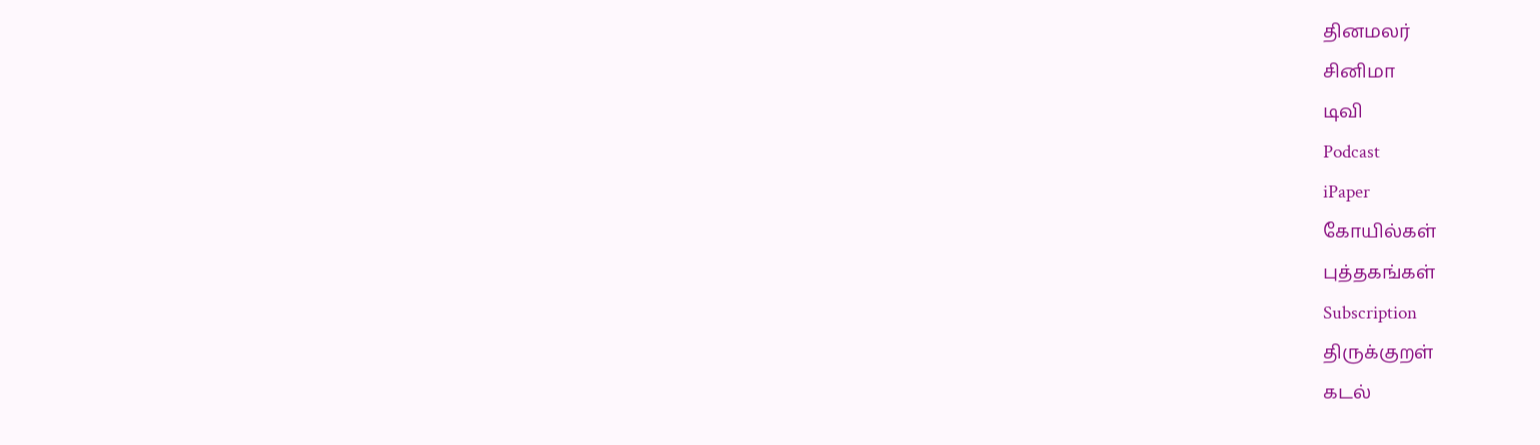தினமலர்
சினிமா
டிவி
Podcast
iPaper
கோயில்கள்
புத்தகங்கள்
Subscription
திருக்குறள்
கடல்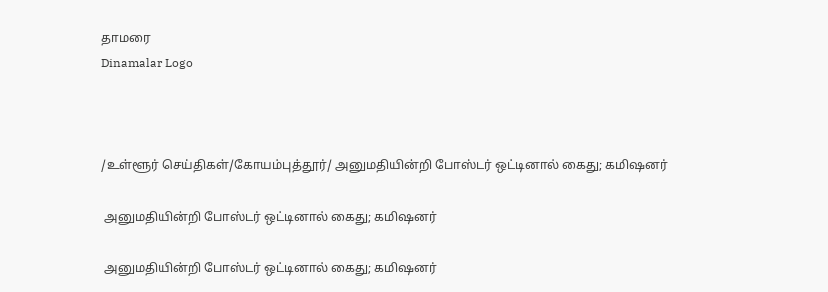தாமரை
Dinamalar Logo



/உள்ளூர் செய்திகள்/கோயம்புத்தூர்/ அனுமதியின்றி போஸ்டர் ஒட்டினால் கைது; கமிஷனர்

 அனுமதியின்றி போஸ்டர் ஒட்டினால் கைது; கமிஷனர்

 அனுமதியின்றி போஸ்டர் ஒட்டினால் கைது; கமிஷனர்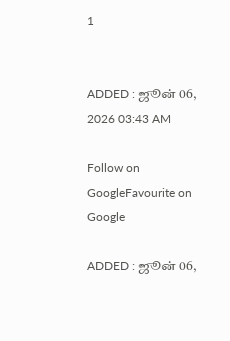1


ADDED : ஜூன் 06, 2026 03:43 AM

Follow on GoogleFavourite on Google

ADDED : ஜூன் 06,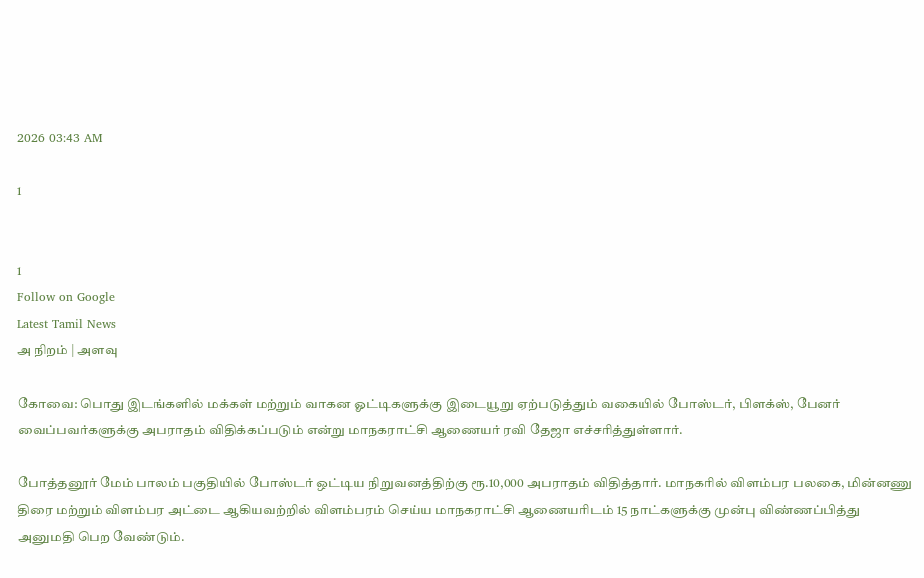2026 03:43 AM

1


1
Follow on Google
Latest Tamil News
அ நிறம் | அளவு

கோவை: பொது இடங்களில் மக்கள் மற்றும் வாகன ஓட்டிகளுக்கு இடையூறு ஏற்படுத்தும் வகையில் போஸ்டர், பிளக்ஸ், பேனர் வைப்பவர்களுக்கு அபராதம் விதிக்கப்படும் என்று மாநகராட்சி ஆணையர் ரவி தேஜா எச்சரித்துள்ளார்.

போத்தனூர் மேம் பாலம் பகுதியில் போஸ்டர் ஒட்டிய நிறுவனத்திற்கு ரூ.10,000 அபராதம் விதித்தார். மாநகரில் விளம்பர பலகை, மின்னணு திரை மற்றும் விளம்பர அட்டை ஆகியவற்றில் விளம்பரம் செய்ய மாநகராட்சி ஆணையரிடம் 15 நாட்களுக்கு முன்பு விண்ணப்பித்து அனுமதி பெற வேண்டும்.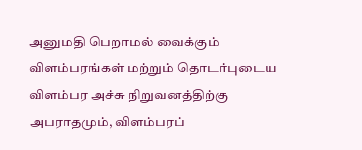அனுமதி பெறாமல் வைக்கும் விளம்பரங்கள் மற்றும் தொடர்புடைய விளம்பர அச்சு நிறுவனத்திற்கு அபராதமும், விளம்பரப்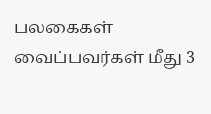பலகைகள் வைப்பவர்கள் மீது 3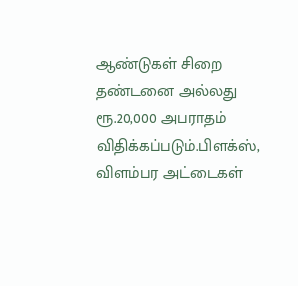ஆண்டுகள் சிறை தண்டனை அல்லது ரூ.20,000 அபராதம் விதிக்கப்படும்.பிளக்ஸ், விளம்பர அட்டைகள்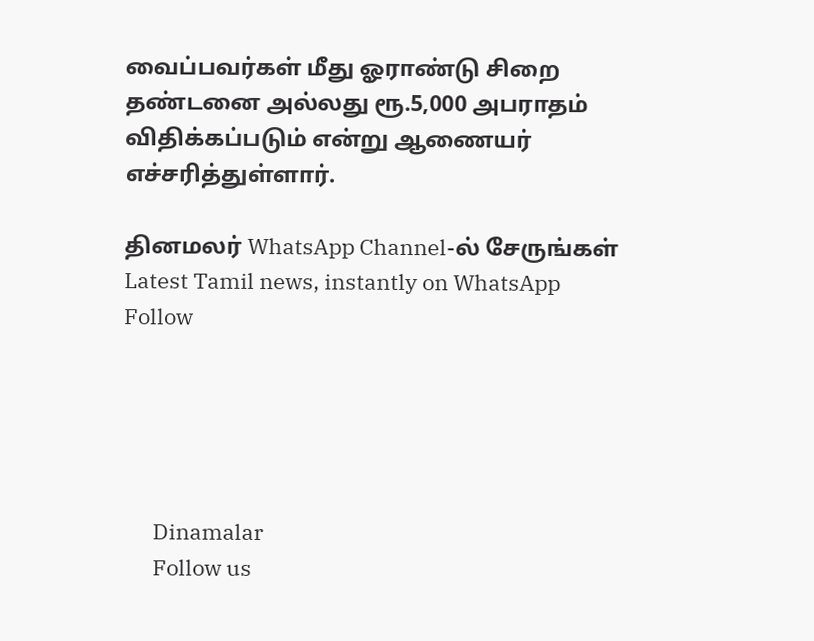வைப்பவர்கள் மீது ஓராண்டு சிறை தண்டனை அல்லது ரூ.5,000 அபராதம் விதிக்கப்படும் என்று ஆணையர் எச்சரித்துள்ளார்.

தினமலர் WhatsApp Channel-ல் சேருங்கள்
Latest Tamil news, instantly on WhatsApp
Follow





      Dinamalar
      Follow us